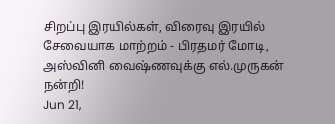சிறப்பு இரயில்கள், விரைவு இரயில் சேவையாக மாற்றம் - பிரதமர் மோடி, அஸ்வினி வைஷ்ணவுக்கு எல்.முருகன் நன்றி!
Jun 21,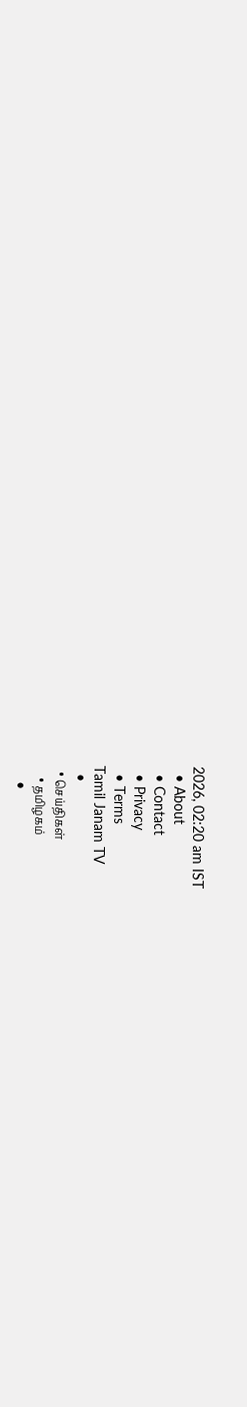2026, 02:20 am IST
  • About
  • Contact
  • Privacy
  • Terms
Tamil Janam TV
  •
  • செய்திகள்
    • தமிழகம்
    •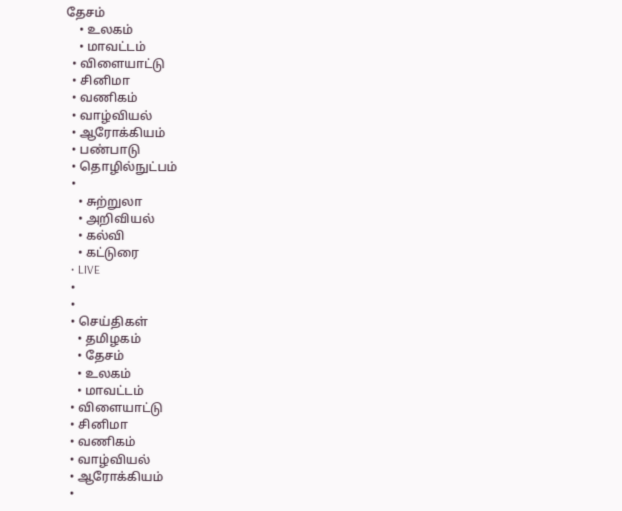தேசம்
    • உலகம்
    • மாவட்டம்
  • விளையாட்டு
  • சினிமா
  • வணிகம்
  • வாழ்வியல்
  • ஆரோக்கியம்
  • பண்பாடு
  • தொழில்நுட்பம்
  •
    • சுற்றுலா
    • அறிவியல்
    • கல்வி
    • கட்டுரை
  • LIVE
  •
  •
  • செய்திகள்
    • தமிழகம்
    • தேசம்
    • உலகம்
    • மாவட்டம்
  • விளையாட்டு
  • சினிமா
  • வணிகம்
  • வாழ்வியல்
  • ஆரோக்கியம்
  •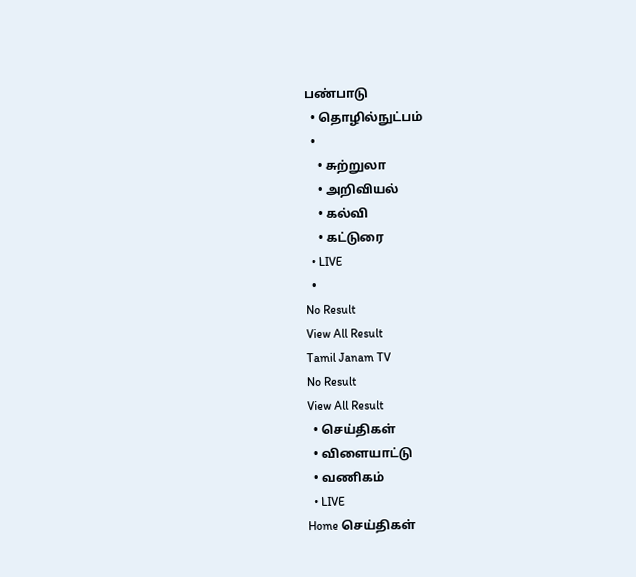பண்பாடு
  • தொழில்நுட்பம்
  •
    • சுற்றுலா
    • அறிவியல்
    • கல்வி
    • கட்டுரை
  • LIVE
  •
No Result
View All Result
Tamil Janam TV
No Result
View All Result
  • செய்திகள்
  • விளையாட்டு
  • வணிகம்
  • LIVE
Home செய்திகள்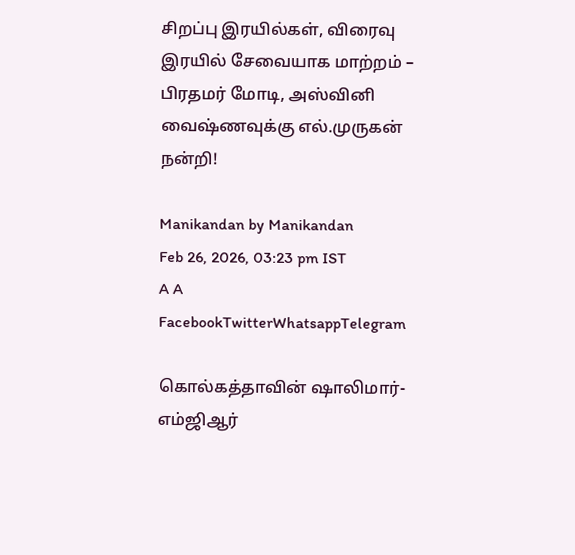சிறப்பு இரயில்கள், விரைவு இரயில் சேவையாக மாற்றம் – பிரதமர் மோடி, அஸ்வினி வைஷ்ணவுக்கு எல்.முருகன் நன்றி!

Manikandan by Manikandan
Feb 26, 2026, 03:23 pm IST
A A
FacebookTwitterWhatsappTelegram

கொல்கத்தாவின் ஷாலிமார்-எம்ஜிஆர்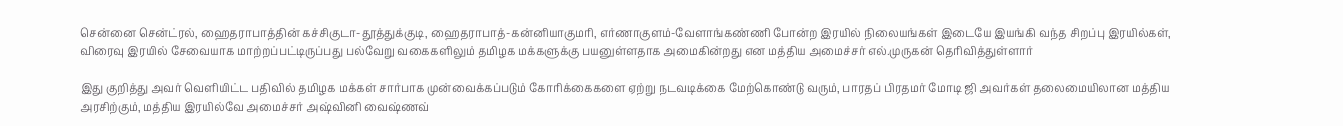சென்னை சென்ட்ரல், ஹைதராபாத்தின் கச்சிகுடா-தூத்துக்குடி, ஹைதராபாத்-கன்னியாகுமரி, எர்ணாகுளம்-வேளாங்கண்ணி போன்ற இரயில் நிலையங்கள் இடையே இயங்கி வந்த சிறப்பு இரயில்கள், விரைவு இரயில் சேவையாக மாற்றப்பட்டிருப்பது பல்வேறு வகைகளிலும் தமிழக மக்களுக்கு பயனுள்ளதாக அமைகின்றது என மத்திய அமைச்சர் எல்.முருகன் தெரிவித்துள்ளார்

இது குறித்து அவர் வெளியிட்ட பதிவில் தமிழக மக்கள் சார்பாக முன்வைக்கப்படும் கோரிக்கைகளை ஏற்று நடவடிக்கை மேற்கொண்டு வரும், பாரதப் பிரதமர் மோடி ஜி அவர்கள் தலைமையிலான மத்திய அரசிற்கும், மத்திய இரயில்வே அமைச்சர் அஷ்வினி வைஷ்ணவ்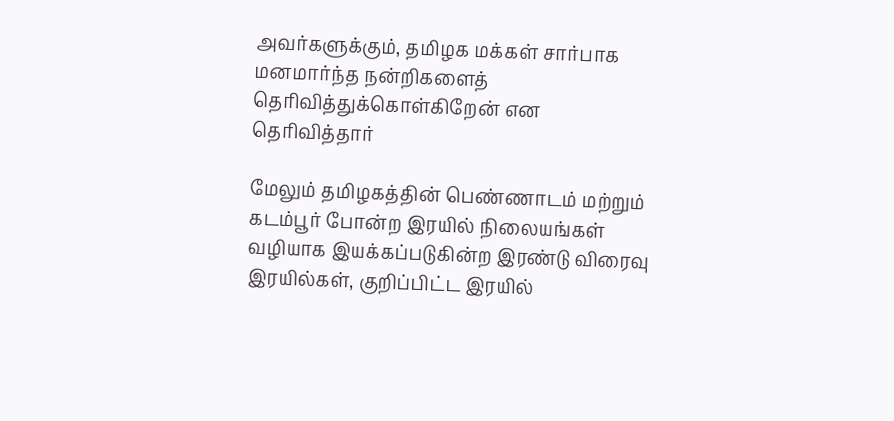அவர்களுக்கும், தமிழக மக்கள் சார்பாக மனமார்ந்த நன்றிகளைத் தெரிவித்துக்கொள்கிறேன் என தெரிவித்தார்

மேலும் தமிழகத்தின் பெண்ணாடம் மற்றும் கடம்பூர் போன்ற இரயில் நிலையங்கள் வழியாக இயக்கப்படுகின்ற இரண்டு விரைவு இரயில்கள், குறிப்பிட்ட இரயில்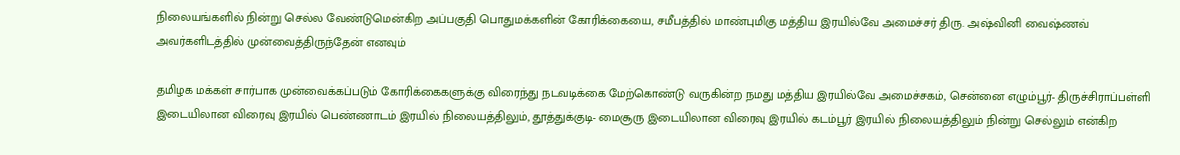நிலையங்களில் நின்று செல்ல வேண்டுமென்கிற அப்பகுதி பொதுமக்களின் கோரிக்கையை, சமீபத்தில் மாண்புமிகு மத்திய இரயில்வே அமைச்சர் திரு. அஷ்வினி வைஷ்ணவ் அவர்களிடத்தில் முன்வைத்திருந்தேன் எனவும்

தமிழக மக்கள் சார்பாக முன்வைக்கப்படும் கோரிக்கைகளுக்கு விரைந்து நடவடிக்கை மேற்கொண்டு வருகின்ற நமது மத்திய இரயில்வே அமைச்சகம், சென்னை எழும்பூர்- திருச்சிராப்பள்ளி இடையிலான விரைவு இரயில் பெண்ணாடம் இரயில் நிலையத்திலும், தூத்துக்குடி- மைசூரு இடையிலான விரைவு இரயில் கடம்பூர் இரயில் நிலையத்திலும் நின்று செல்லும் என்கிற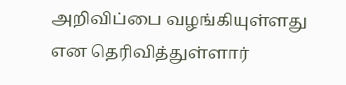அறிவிப்பை வழங்கியுள்ளது என தெரிவித்துள்ளார்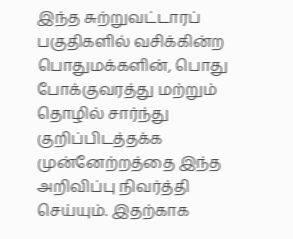இந்த சுற்றுவட்டாரப் பகுதிகளில் வசிக்கின்ற பொதுமக்களின், பொது போக்குவரத்து மற்றும் தொழில் சார்ந்து குறிப்பிடத்தக்க முன்னேற்றத்தை இந்த அறிவிப்பு நிவர்த்தி செய்யும். இதற்காக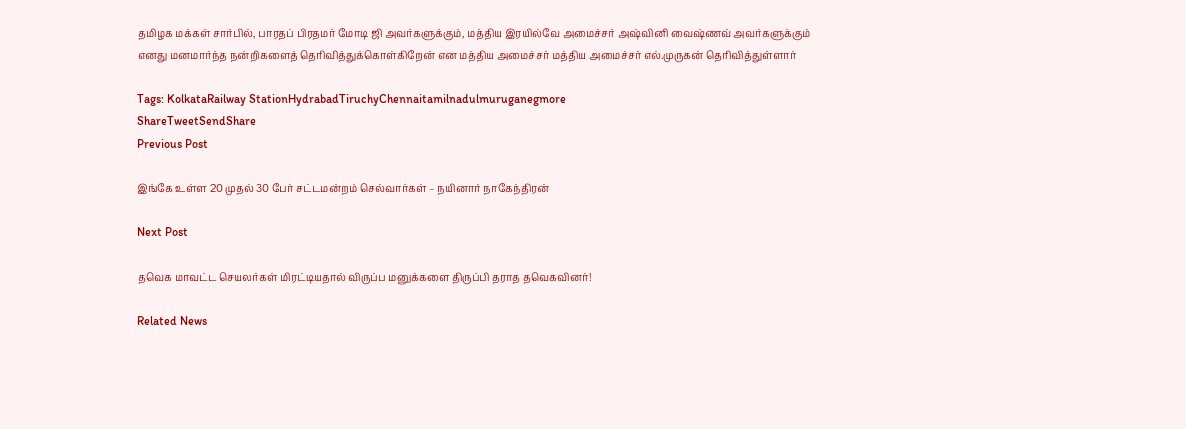தமிழக மக்கள் சார்பில், பாரதப் பிரதமர் மோடி ஜி அவர்களுக்கும், மத்திய இரயில்வே அமைச்சர் அஷ்வினி வைஷ்ணவ் அவர்களுக்கும் எனது மனமார்ந்த நன்றிகளைத் தெரிவித்துக்கொள்கிறேன் என மத்திய அமைச்சர் மத்திய அமைச்சர் எல்.முருகன் தெரிவித்துள்ளார்

Tags: KolkataRailway StationHydrabadTiruchyChennaitamilnadulmuruganegmore
ShareTweetSendShare
Previous Post

இங்கே உள்ள 20 முதல் 30 பேர் சட்டமன்றம் செல்வார்கள் – நயினார் நாகேந்திரன்

Next Post

தவெக மாவட்ட செயலர்கள் மிரட்டியதால் விருப்ப மனுக்களை திருப்பி தராத தவெகவினர்!

Related News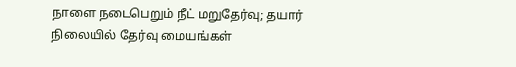நாளை நடைபெறும் நீட் மறுதேர்வு; தயார் நிலையில் தேர்வு மையங்கள்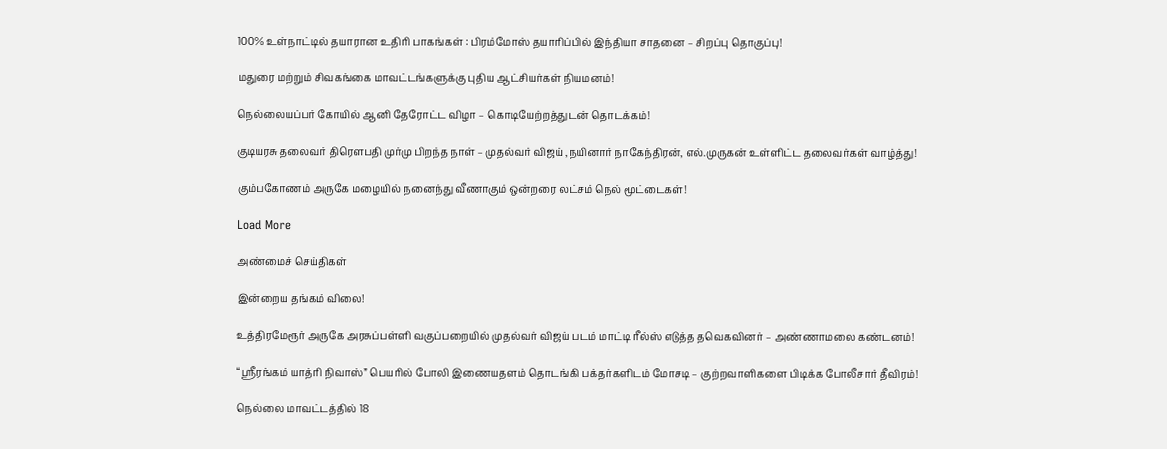100% உள்நாட்டில் தயாரான உதிரி பாகங்கள் : பிரம்மோஸ் தயாரிப்பில் இந்தியா சாதனை – சிறப்பு தொகுப்பு!

மதுரை மற்றும் சிவகங்கை மாவட்டங்களுக்கு புதிய ஆட்சியர்கள் நியமனம்!

நெல்லையப்பர் கோயில் ஆனி தேரோட்ட விழா – கொடியேற்றத்துடன் தொடக்கம்!

குடியரசு தலைவர் திரெளபதி முர்மு பிறந்த நாள் – முதல்வர் விஜய் ,நயினார் நாகேந்திரன், எல்.முருகன் உள்ளிட்ட தலைவர்கள் வாழ்த்து!

கும்பகோணம் அருகே மழையில் நனைந்து வீணாகும் ஒன்றரை லட்சம் நெல் மூட்டைகள்!

Load More

அண்மைச் செய்திகள்

இன்றைய தங்கம் விலை!

உத்திரமேரூர் அருகே அரசுப்பள்ளி வகுப்பறையில் முதல்வர் விஜய் படம் மாட்டி ரீல்ஸ் எடுத்த தவெகவினர் – அண்ணாமலை கண்டனம்!

“ஸ்ரீரங்கம் யாத்ரி நிவாஸ்” பெயரில் போலி இணையதளம் தொடங்கி பக்தர்களிடம் மோசடி – குற்றவாளிகளை பிடிக்க போலீசார் தீவிரம்!

நெல்லை மாவட்டத்தில் 18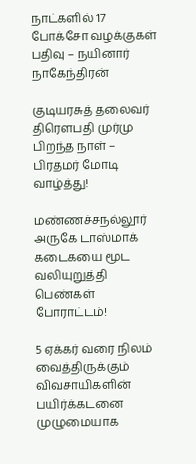நாட்களில் 17 போக்சோ வழக்குகள் பதிவு – நயினார் நாகேந்திரன்

குடியரசுத் தலைவர் திரௌபதி முர்மு பிறந்த நாள் – பிரதமர் மோடி வாழ்த்து!

மண்ணச்சநல்லூர் அருகே டாஸ்மாக் கடைகயை மூட வலியுறுத்தி பெண்கள் போராட்டம்!

5 ஏக்கர் வரை நிலம் வைத்திருக்கும் விவசாயிகளின் பயிர்க்கடனை முழுமையாக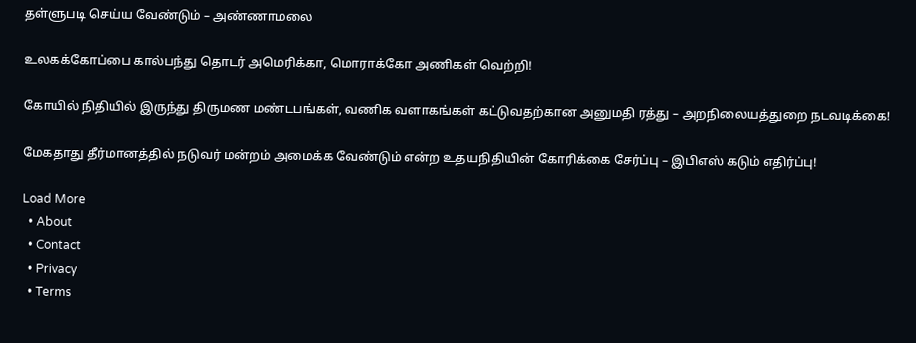தள்ளுபடி செய்ய வேண்டும் – அண்ணாமலை

உலகக்கோப்பை கால்பந்து தொடர் அமெரிக்கா, மொராக்கோ அணிகள் வெற்றி!

கோயில் நிதியில் இருந்து திருமண மண்டபங்கள், வணிக வளாகங்கள் கட்டுவதற்கான அனுமதி ரத்து – அறநிலையத்துறை நடவடிக்கை!

மேகதாது தீர்மானத்தில் நடுவர் மன்றம் அமைக்க வேண்டும் என்ற உதயநிதியின் கோரிக்கை சேர்ப்பு – இபிஎஸ் கடும் எதிர்ப்பு!

Load More
  • About
  • Contact
  • Privacy
  • Terms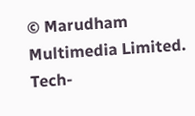© Marudham Multimedia Limited.
Tech-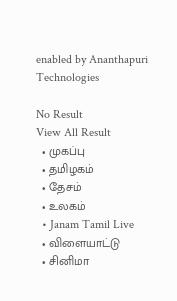enabled by Ananthapuri Technologies

No Result
View All Result
  • முகப்பு
  • தமிழகம்
  • தேசம்
  • உலகம்
  • Janam Tamil Live
  • விளையாட்டு
  • சினிமா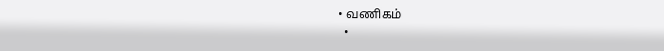• வணிகம்
  •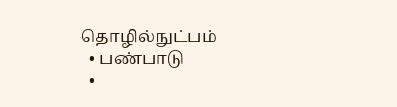தொழில்நுட்பம்
  • பண்பாடு
  •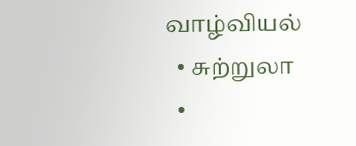வாழ்வியல்
  • சுற்றுலா
  •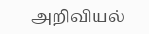அறிவியல்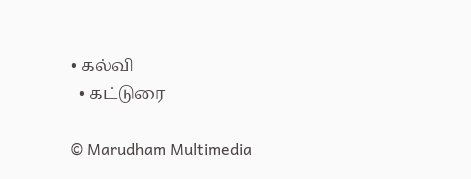• கல்வி
  • கட்டுரை

© Marudham Multimedia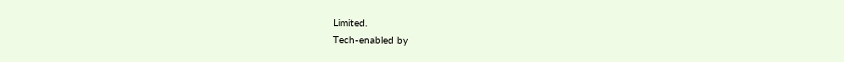Limited.
Tech-enabled by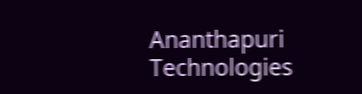Ananthapuri Technologies